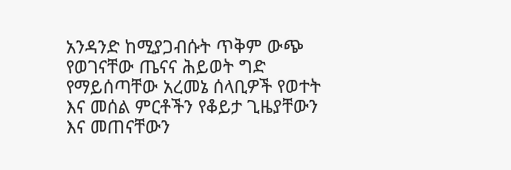አንዳንድ ከሚያጋብሱት ጥቅም ውጭ የወገናቸው ጤናና ሕይወት ግድ የማይሰጣቸው አረመኔ ሰላቢዎች የወተት እና መሰል ምርቶችን የቆይታ ጊዜያቸውን እና መጠናቸውን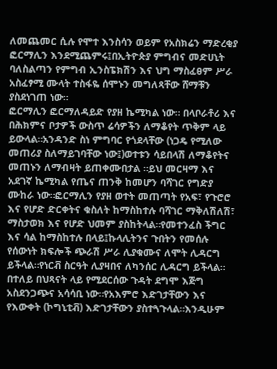ለመጨመር ሲሉ የሞተ እንስሳን ወይም የአስክሬን ማድረቂያ ፎርማሊን እንደሚጨምሩ፤በኢትዮጵያ ምግብና መድሀኒት ባለስልጣን የምግብ ኢንስፔክሽን እና ህግ ማስፈፀም ሥራ አስፈፃሚ ሙላት ተስፋዬ ሰሞኑን መግለጻቸው ሸማቹን ያስደነገጠ ነው።
ፎርማሊን ፎርማለዳይድ የያዘ ኬሚካል ነው። በላቦራቶሪ እና በሕክምና ቦታዎች ውስጥ ሬሳዎችን ለማቆየት ጥቅም ላይ ይውላል።አንዳንድ ስነ ምግባር የጎደላቸው (ነጋዴ የሚለው መጠሪያ ስለማይገባቸው ነው፤)ወተቱን ሳይበላሽ ለማቆየትና መጠኑን ለማብዛት ይጠቀሙበታል ።ይህ መርዛማ እና አደገኛ ኬሚካል የጤና ጠንቅ ከመሆን ባሻገር የግድያ ሙከራ ነው።ፎርማሊን የያዘ ወተት መጠጣት የአፍ፣ የጉሮሮ እና የሆድ ድርቀትና ቁስለት ከማስከተሉ ባሻገር ማቅለሽለሽ፣ ማስታወክ እና የሆድ ህመም ያስከትላል።የመተንፈስ ችግር እና ሳል ከማስከተሉ በላይ፤ኩላሊትንና ጉበትን የመሰሉ የሰውነት ክፍሎች ጭራሽ ሥራ ሊያቁሙና ለሞት ሊዳርግ ይችላል።የነርቭ ስርዓት ሊያዛበና ለካንሰር ሊዳርግ ይችላል።
በተለይ በህጻናት ላይ የሚደርሰው ጉዳት ደግሞ እጅግ አስደንጋጭና አሳሳቢ ነው።የአእምሮ እድገታቸውን እና የእውቀት (ኮግኒቲቭ) እድገታቸውን ያስተጓጉላል።እንዲሁም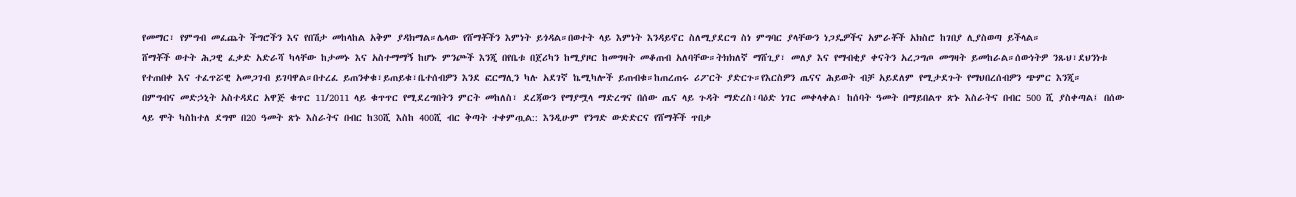የመማር፣ የምግብ መፈጨት ችግሮችን እና የበሽታ መከላከል አቅም ያዳክማል።ሌላው የሸማቾችን እምነት ይጎዳል።በወተት ላይ እምነት እንዳይኖር ስለሚያደርግ ስነ ምግባር ያላቸውን ነጋዴዎችና አምራቾች አክስሮ ከገበያ ሊያስወጣ ይችላል።
ሸማቾች ወተት ሕጋዊ ፈቃድ አድራሻ ካላቸው ከታመኑ እና አስተማማኝ ከሆኑ ምንጮች እንጂ በየቤቱ በጀሪካን ከሚያዞር ከመግዛት መቆጠብ አለባቸው።ትክክለኛ ማሸጊያ፣ መለያ እና የማብቂያ ቀናትን አረጋግጦ መግዛት ይመከራል።ሰውነትዎ ንጹህ፣ደህንነቱ የተጠበቀ እና ተፈጥሯዊ አመጋገብ ይገባዋል።በተረፈ ይጠንቀቁ፣ይጠይቁ፣ቤተሰብዎን እንደ ፎርማሊን ካሉ አደገኛ ኬሚካሎች ይጠብቁ።ከጠረጠሩ ሪፖርት ያድርጉ።የእርስዎን ጤናና ሕይወት ብቻ አይደለም የሚታደጉት የማህበረሰብዎን ጭምር እንጂ።
በምግብና መድኃኒት አስተዳደር አዋጅ ቁጥር 11/2011 ላይ ቁጥጥር የሚደረግበትን ምርት መከለስ፣ ደረጃውን የማያሟላ ማድረግና በሰው ጤና ላይ ጉዳት ማድረስ፣ባዕድ ነገር መቀላቀል፣ ከሰባት ዓመት በማይበልጥ ጽኑ እስራትና በብር 500 ሺ ያስቀጣል፤ በሰው ላይ ሞት ካስከተለ ደግሞ በ20 ዓመት ጽኑ እስራትና በብር ከ30ሺ እስከ 400ሺ ብር ቅጣት ተቀምጧል:: እንዲሁም የንግድ ውድድርና የሸማቾች ጥበቃ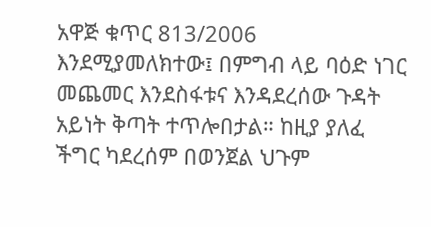አዋጅ ቁጥር 813/2006 እንደሚያመለክተው፤ በምግብ ላይ ባዕድ ነገር መጨመር እንደስፋቱና እንዳደረሰው ጉዳት አይነት ቅጣት ተጥሎበታል። ከዚያ ያለፈ ችግር ካደረሰም በወንጀል ህጉም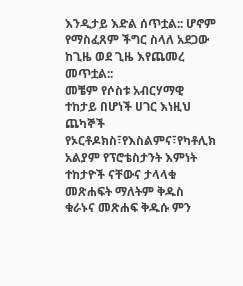እንዲታይ እድል ሰጥቷል:: ሆኖም የማስፈጸም ችግር ስላለ አደጋው ከጊዜ ወደ ጊዜ እየጨመረ መጥቷል::
መቼም የሶስቱ አብርሃማዊ ተከታይ በሆነች ሀገር እነዚህ ጨካኞች የኦርቶዶክስ፣የእስልምና፣የካቶሊክ አልያም የፕሮቴስታንት እምነት ተከታዮች ናቸውና ታላላቁ መጽሐፍት ማለትም ቅዱስ ቁራኑና መጽሐፍ ቅዱሱ ምን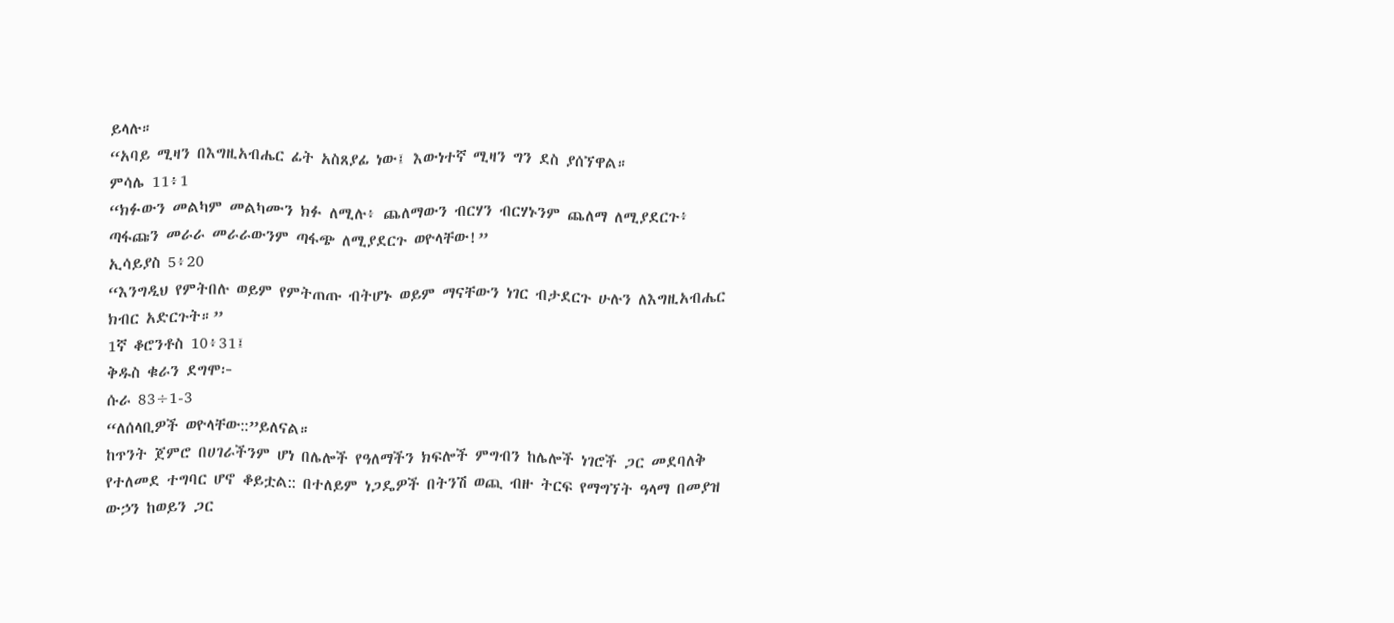ይላሉ።
“አባይ ሚዛን በእግዚአብሔር ፊት አስጸያፊ ነው፤ እውነተኛ ሚዛን ግን ደስ ያሰኘዋል።
ምሳሌ 11፥1
“ክፉውን መልካም መልካሙን ክፉ ለሚሉ፥ ጨለማውን ብርሃን ብርሃኑንም ጨለማ ለሚያደርጉ፥ ጣፋጩን መራራ መራራውንም ጣፋጭ ለሚያደርጉ ወዮላቸው!”
ኢሳይያስ 5፥20
“እንግዲህ የምትበሉ ወይም የምትጠጡ ብትሆኑ ወይም ማናቸውን ነገር ብታደርጉ ሁሉን ለእግዚአብሔር ክብር አድርጉት።”
1ኛ ቆሮንቶስ 10፥31፤
ቅዱስ ቁራን ደግሞ፦
ሱራ 83÷1-3
“ለሰላቢዎች ወዮላቸው::”ይለናል።
ከጥንት ጀምሮ በሀገራችንም ሆነ በሌሎች የዓለማችን ክፍሎች ምግብን ከሌሎች ነገሮች ጋር መደባለቅ የተለመደ ተግባር ሆኖ ቆይቷል:: በተለይም ነጋዴዎች በትንሽ ወጪ ብዙ ትርፍ የማግኘት ዓላማ በመያዝ ውኃን ከወይን ጋር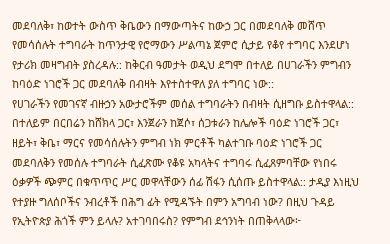መደባለቅ፣ ከወተት ውስጥ ቅቤውን በማውጣትና ከውኃ ጋር በመደባለቅ መሸጥ የመሳሰሉት ተግባራት ከጥንታዊ የሮማውን ሥልጣኔ ጀምሮ ሲታይ የቆየ ተግባር እንደሆነ የታሪክ መዛግብት ያስረዳሉ:: ከቅርብ ዓመታት ወዲህ ደግሞ በተለይ በሀገራችን ምግብን ከባዕድ ነገሮች ጋር መደባለቅ በብዛት እየተስተዋለ ያለ ተግባር ነው::
የሀገራችን የመገናኛ ብዙኃን አውታሮችም መሰል ተግባራትን በብዛት ሲዘግቡ ይስተዋላል:: በተለይም በርበሬን ከሸክላ ጋር፣ እንጀራን ከጀሶ፣ ሰጋቱራን ከሌሎች ባዕድ ነገሮች ጋር፣ ዘይት፣ ቅቤ፣ ማርና የመሳሰሉትን ምግብ ነክ ምርቶች ካልተገቡ ባዕድ ነገሮች ጋር መደባለቅን የመሰሉ ተግባራት ሲፈጽሙ የቆዩ አካላትና ተግባሩ ሲፈጸምባቸው የነበሩ ዕቃዎች ጭምር በቁጥጥር ሥር መዋላቸውን ሰፊ ሽፋን ሲሰጡ ይስተዋላል:: ታዲያ እነዚህ የተያዙ ግለሰቦችና ንብረቶች በሕግ ፊት የሚዳኙት በምን አግባብ ነው? በዚህ ጉዳይ የኢትዮጵያ ሕጎች ምን ይላሉ? አተገባበሩስ? የምግብ ደኅንነት በጠቅላላው፦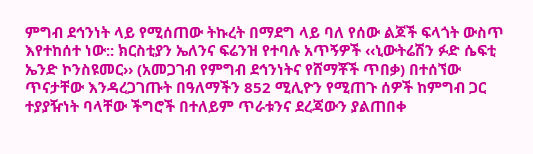ምግብ ደኅንነት ላይ የሚሰጠው ትኩረት በማደግ ላይ ባለ የሰው ልጆች ፍላጎት ውስጥ እየተከሰተ ነው:: ክርስቲያን ኤለንና ፍሬንዝ የተባሉ አጥኝዎች ‹‹ኒውትሬሽን ፉድ ሴፍቲ ኤንድ ኮንስዩመር›› (አመጋገብ የምግብ ደኅንነትና የሸማቾች ጥበቃ) በተሰኘው ጥናታቸው እንዳረጋገጡት በዓለማችን 852 ሚሊዮን የሚጠጉ ሰዎች ከምግብ ጋር ተያያዥነት ባላቸው ችግሮች በተለይም ጥራቱንና ደረጃውን ያልጠበቀ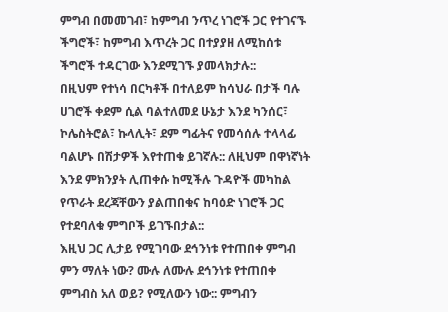ምግብ በመመገብ፣ ከምግብ ንጥረ ነገሮች ጋር የተገናኙ ችግሮች፣ ከምግብ እጥረት ጋር በተያያዘ ለሚከሰቱ ችግሮች ተዳርገው እንደሚገኙ ያመላክታሉ::
በዚህም የተነሳ በርካቶች በተለይም ከሳህራ በታች ባሉ ሀገሮች ቀደም ሲል ባልተለመደ ሁኔታ እንደ ካንሰር፣ ኮሌስትሮል፣ ኩላሊት፣ ደም ግፊትና የመሳሰሉ ተላላፊ ባልሆኑ በሽታዎች እየተጠቁ ይገኛሉ:: ለዚህም በዋነኛነት እንደ ምክንያት ሊጠቀሱ ከሚችሉ ጉዳዮች መካከል የጥራት ደረጃቸውን ያልጠበቁና ከባዕድ ነገሮች ጋር የተደባለቁ ምግቦች ይገኙበታል::
እዚህ ጋር ሊታይ የሚገባው ደኅንነቱ የተጠበቀ ምግብ ምን ማለት ነው? ሙሉ ለሙሉ ደኅንነቱ የተጠበቀ ምግብስ አለ ወይ? የሚለውን ነው:: ምግብን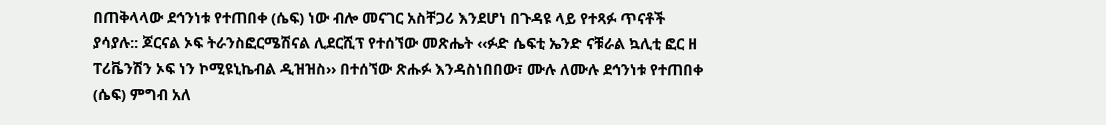በጠቅላላው ደኅንነቱ የተጠበቀ (ሴፍ) ነው ብሎ መናገር አስቸጋሪ እንደሆነ በጉዳዩ ላይ የተጻፉ ጥናቶች ያሳያሉ:: ጆርናል ኦፍ ትራንስፎርሜሽናል ሊደርሺፕ የተሰኘው መጽሔት ‹‹ፉድ ሴፍቲ ኤንድ ናቹራል ኳሊቲ ፎር ዘ ፐሪቬንሽን ኦፍ ነን ኮሚዩኒኬብል ዲዝዝስ›› በተሰኘው ጽሑፉ እንዳስነበበው፣ ሙሉ ለሙሉ ደኅንነቱ የተጠበቀ (ሴፍ) ምግብ አለ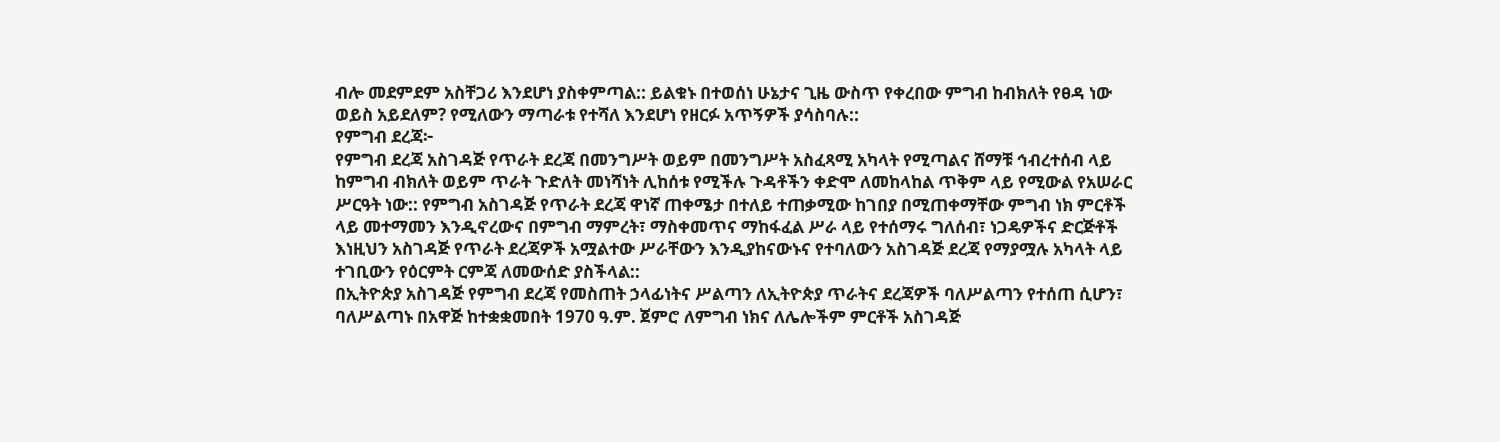ብሎ መደምደም አስቸጋሪ እንደሆነ ያስቀምጣል:: ይልቁኑ በተወሰነ ሁኔታና ጊዜ ውስጥ የቀረበው ምግብ ከብክለት የፀዳ ነው ወይስ አይደለም? የሚለውን ማጣራቱ የተሻለ እንደሆነ የዘርፉ አጥኝዎች ያሳስባሉ::
የምግብ ደረጃ፦
የምግብ ደረጃ አስገዳጅ የጥራት ደረጃ በመንግሥት ወይም በመንግሥት አስፈጻሚ አካላት የሚጣልና ሸማቹ ኅብረተሰብ ላይ ከምግብ ብክለት ወይም ጥራት ጉድለት መነሻነት ሊከሰቱ የሚችሉ ጉዳቶችን ቀድሞ ለመከላከል ጥቅም ላይ የሚውል የአሠራር ሥርዓት ነው:: የምግብ አስገዳጅ የጥራት ደረጃ ዋነኛ ጠቀሜታ በተለይ ተጠቃሚው ከገበያ በሚጠቀማቸው ምግብ ነክ ምርቶች ላይ መተማመን እንዲኖረውና በምግብ ማምረት፣ ማስቀመጥና ማከፋፈል ሥራ ላይ የተሰማሩ ግለሰብ፣ ነጋዴዎችና ድርጅቶች እነዚህን አስገዳጅ የጥራት ደረጃዎች አሟልተው ሥራቸውን እንዲያከናውኑና የተባለውን አስገዳጅ ደረጃ የማያሟሉ አካላት ላይ ተገቢውን የዕርምት ርምጃ ለመውሰድ ያስችላል::
በኢትዮጵያ አስገዳጅ የምግብ ደረጃ የመስጠት ኃላፊነትና ሥልጣን ለኢትዮጵያ ጥራትና ደረጃዎች ባለሥልጣን የተሰጠ ሲሆን፣ ባለሥልጣኑ በአዋጅ ከተቋቋመበት 1970 ዓ.ም. ጀምሮ ለምግብ ነክና ለሌሎችም ምርቶች አስገዳጅ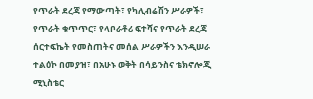የጥራት ደረጃ የማውጣት፣ የካሊብሬሽን ሥራዎች፣ የጥራት ቁጥጥር፣ የላቦራቶሪ ፍተሻና የጥራት ደረጃ ሰርተፍኬት የመስጠትና መሰል ሥራዎችን እንዲሠራ ተልዕኮ በመያዝ፣ በአሁኑ ወቅት በሳይንስና ቴክኖሎጂ ሚኒስቴር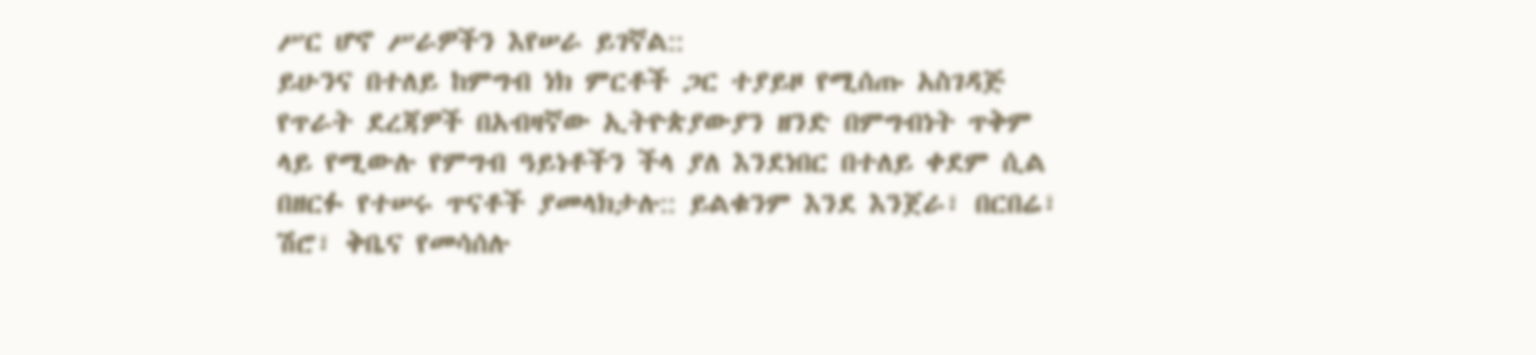ሥር ሆኖ ሥራዎችን እየሠራ ይገኛል::
ይሁንና በተለይ ከምግብ ነክ ምርቶች ጋር ተያይዞ የሚሰጡ አስገዳጅ የጥራት ደረጃዎች በአብዛኛው ኢትዮጵያውያን ዘንድ በምግብነት ጥቅም ላይ የሚውሉ የምግብ ዓይነቶችን ችላ ያለ እንደነበር በተለይ ቀደም ሲል በዘርፉ የተሠሩ ጥናቶች ያመላክታሉ:: ይልቁንም እንደ እንጀራ፣ በርበሬ፣ ሽሮ፣ ቅቤና የመሳሰሉ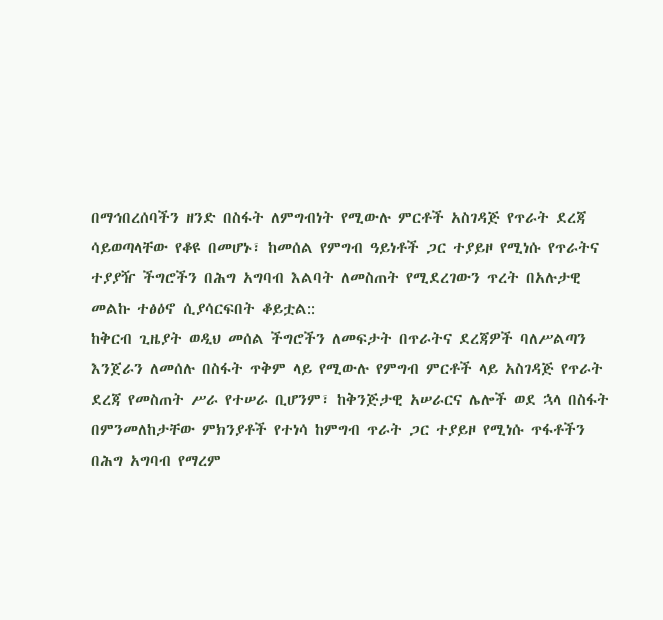በማኅበረሰባችን ዘንድ በስፋት ለምግብነት የሚውሉ ምርቶች አስገዳጅ የጥራት ደረጃ ሳይወጣላቸው የቆዩ በመሆኑ፣ ከመሰል የምግብ ዓይነቶች ጋር ተያይዞ የሚነሱ የጥራትና ተያያዥ ችግሮችን በሕግ አግባብ እልባት ለመስጠት የሚደረገውን ጥረት በአሉታዊ መልኩ ተፅዕኖ ሲያሳርፍበት ቆይቷል::
ከቅርብ ጊዜያት ወዲህ መሰል ችግሮችን ለመፍታት በጥራትና ደረጃዎች ባለሥልጣን እንጀራን ለመሰሉ በስፋት ጥቅም ላይ የሚውሉ የምግብ ምርቶች ላይ አስገዳጅ የጥራት ደረጃ የመስጠት ሥራ የተሠራ ቢሆንም፣ ከቅንጅታዊ አሠራርና ሌሎች ወደ ኋላ በስፋት በምንመለከታቸው ምክንያቶች የተነሳ ከምግብ ጥራት ጋር ተያይዞ የሚነሱ ጥፋቶችን በሕግ አግባብ የማረም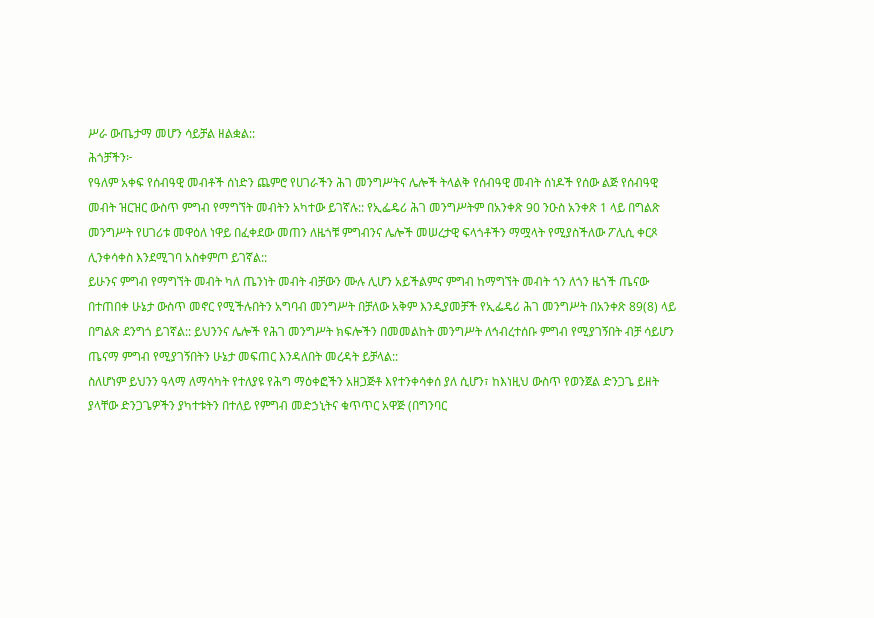ሥራ ውጤታማ መሆን ሳይቻል ዘልቋል::
ሕጎቻችን፦
የዓለም አቀፍ የሰብዓዊ መብቶች ሰነድን ጨምሮ የሀገራችን ሕገ መንግሥትና ሌሎች ትላልቅ የሰብዓዊ መብት ሰነዶች የሰው ልጅ የሰብዓዊ መብት ዝርዝር ውስጥ ምግብ የማግኘት መብትን አካተው ይገኛሉ:: የኢፌዴሪ ሕገ መንግሥትም በአንቀጽ 90 ንዑስ አንቀጽ 1 ላይ በግልጽ መንግሥት የሀገሪቱ መዋዕለ ነዋይ በፈቀደው መጠን ለዜጎቹ ምግብንና ሌሎች መሠረታዊ ፍላጎቶችን ማሟላት የሚያስችለው ፖሊሲ ቀርጾ ሊንቀሳቀስ እንደሚገባ አስቀምጦ ይገኛል::
ይሁንና ምግብ የማግኘት መብት ካለ ጤንነት መብት ብቻውን ሙሉ ሊሆን አይችልምና ምግብ ከማግኘት መብት ጎን ለጎን ዜጎች ጤናው በተጠበቀ ሁኔታ ውስጥ መኖር የሚችሉበትን አግባብ መንግሥት በቻለው አቅም እንዲያመቻች የኢፌዴሪ ሕገ መንግሥት በአንቀጽ 89(8) ላይ በግልጽ ደንግጎ ይገኛል:: ይህንንና ሌሎች የሕገ መንግሥት ክፍሎችን በመመልከት መንግሥት ለኅብረተሰቡ ምግብ የሚያገኝበት ብቻ ሳይሆን ጤናማ ምግብ የሚያገኝበትን ሁኔታ መፍጠር እንዳለበት መረዳት ይቻላል::
ስለሆነም ይህንን ዓላማ ለማሳካት የተለያዩ የሕግ ማዕቀፎችን አዘጋጅቶ እየተንቀሳቀሰ ያለ ሲሆን፣ ከእነዚህ ውስጥ የወንጀል ድንጋጌ ይዘት ያላቸው ድንጋጌዎችን ያካተቱትን በተለይ የምግብ መድኃኒትና ቁጥጥር አዋጅ (በግንባር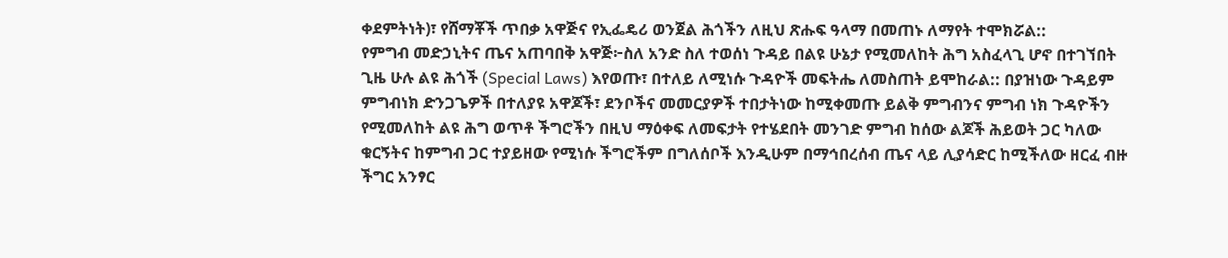ቀደምትነት)፣ የሸማቾች ጥበቃ አዋጅና የኢፌዴሪ ወንጀል ሕጎችን ለዚህ ጽሑፍ ዓላማ በመጠኑ ለማየት ተሞክሯል::
የምግብ መድኃኒትና ጤና አጠባበቅ አዋጅ፦ስለ አንድ ስለ ተወሰነ ጉዳይ በልዩ ሁኔታ የሚመለከት ሕግ አስፈላጊ ሆኖ በተገኘበት ጊዜ ሁሉ ልዩ ሕጎች (Special Laws) እየወጡ፣ በተለይ ለሚነሱ ጉዳዮች መፍትሔ ለመስጠት ይሞከራል:: በያዝነው ጉዳይም ምግብነክ ድንጋጌዎች በተለያዩ አዋጆች፣ ደንቦችና መመርያዎች ተበታትነው ከሚቀመጡ ይልቅ ምግብንና ምግብ ነክ ጉዳዮችን የሚመለከት ልዩ ሕግ ወጥቶ ችግሮችን በዚህ ማዕቀፍ ለመፍታት የተሄደበት መንገድ ምግብ ከሰው ልጆች ሕይወት ጋር ካለው ቁርኝትና ከምግብ ጋር ተያይዘው የሚነሱ ችግሮችም በግለሰቦች እንዲሁም በማኅበረሰብ ጤና ላይ ሊያሳድር ከሚችለው ዘርፈ ብዙ ችግር አንፃር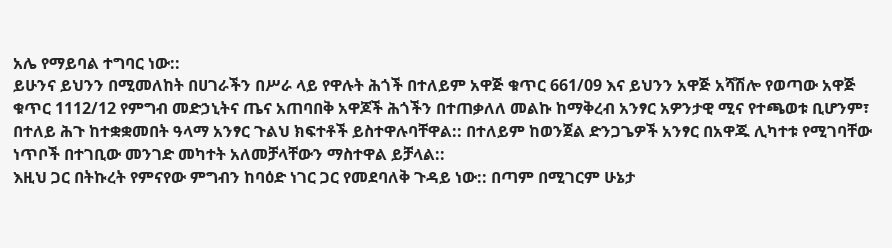አሌ የማይባል ተግባር ነው::
ይሁንና ይህንን በሚመለከት በሀገራችን በሥራ ላይ የዋሉት ሕጎች በተለይም አዋጅ ቁጥር 661/09 እና ይህንን አዋጅ አሻሽሎ የወጣው አዋጅ ቁጥር 1112/12 የምግብ መድኃኒትና ጤና አጠባበቅ አዋጆች ሕጎችን በተጠቃለለ መልኩ ከማቅረብ አንፃር አዎንታዊ ሚና የተጫወቱ ቢሆንም፣ በተለይ ሕጉ ከተቋቋመበት ዓላማ አንፃር ጉልህ ክፍተቶች ይስተዋሉባቸዋል:: በተለይም ከወንጀል ድንጋጌዎች አንፃር በአዋጁ ሊካተቱ የሚገባቸው ነጥቦች በተገቢው መንገድ መካተት አለመቻላቸውን ማስተዋል ይቻላል::
እዚህ ጋር በትኩረት የምናየው ምግብን ከባዕድ ነገር ጋር የመደባለቅ ጉዳይ ነው:: በጣም በሚገርም ሁኔታ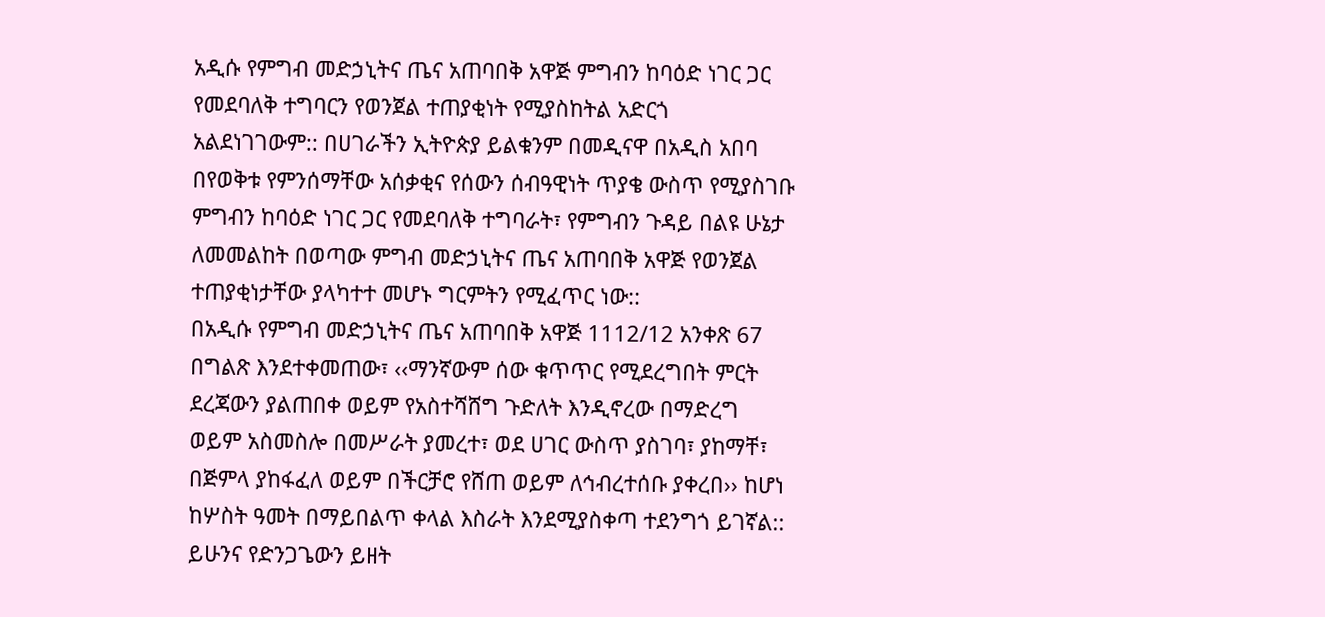አዲሱ የምግብ መድኃኒትና ጤና አጠባበቅ አዋጅ ምግብን ከባዕድ ነገር ጋር የመደባለቅ ተግባርን የወንጀል ተጠያቂነት የሚያስከትል አድርጎ አልደነገገውም:: በሀገራችን ኢትዮጵያ ይልቁንም በመዲናዋ በአዲስ አበባ በየወቅቱ የምንሰማቸው አሰቃቂና የሰውን ሰብዓዊነት ጥያቄ ውስጥ የሚያስገቡ ምግብን ከባዕድ ነገር ጋር የመደባለቅ ተግባራት፣ የምግብን ጉዳይ በልዩ ሁኔታ ለመመልከት በወጣው ምግብ መድኃኒትና ጤና አጠባበቅ አዋጅ የወንጀል ተጠያቂነታቸው ያላካተተ መሆኑ ግርምትን የሚፈጥር ነው::
በአዲሱ የምግብ መድኃኒትና ጤና አጠባበቅ አዋጅ 1112/12 አንቀጽ 67 በግልጽ እንደተቀመጠው፣ ‹‹ማንኛውም ሰው ቁጥጥር የሚደረግበት ምርት ደረጃውን ያልጠበቀ ወይም የአስተሻሸግ ጉድለት እንዲኖረው በማድረግ ወይም አስመስሎ በመሥራት ያመረተ፣ ወደ ሀገር ውስጥ ያስገባ፣ ያከማቸ፣ በጅምላ ያከፋፈለ ወይም በችርቻሮ የሸጠ ወይም ለኅብረተሰቡ ያቀረበ›› ከሆነ ከሦስት ዓመት በማይበልጥ ቀላል እስራት እንደሚያስቀጣ ተደንግጎ ይገኛል::
ይሁንና የድንጋጌውን ይዘት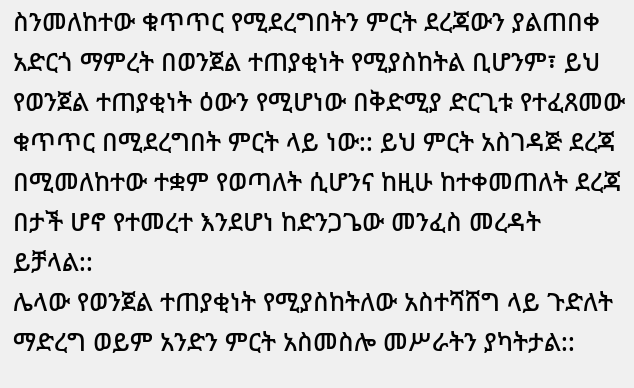ስንመለከተው ቁጥጥር የሚደረግበትን ምርት ደረጃውን ያልጠበቀ አድርጎ ማምረት በወንጀል ተጠያቂነት የሚያስከትል ቢሆንም፣ ይህ የወንጀል ተጠያቂነት ዕውን የሚሆነው በቅድሚያ ድርጊቱ የተፈጸመው ቁጥጥር በሚደረግበት ምርት ላይ ነው:: ይህ ምርት አስገዳጅ ደረጃ በሚመለከተው ተቋም የወጣለት ሲሆንና ከዚሁ ከተቀመጠለት ደረጃ በታች ሆኖ የተመረተ እንደሆነ ከድንጋጌው መንፈስ መረዳት ይቻላል::
ሌላው የወንጀል ተጠያቂነት የሚያስከትለው አስተሻሸግ ላይ ጉድለት ማድረግ ወይም አንድን ምርት አስመስሎ መሥራትን ያካትታል::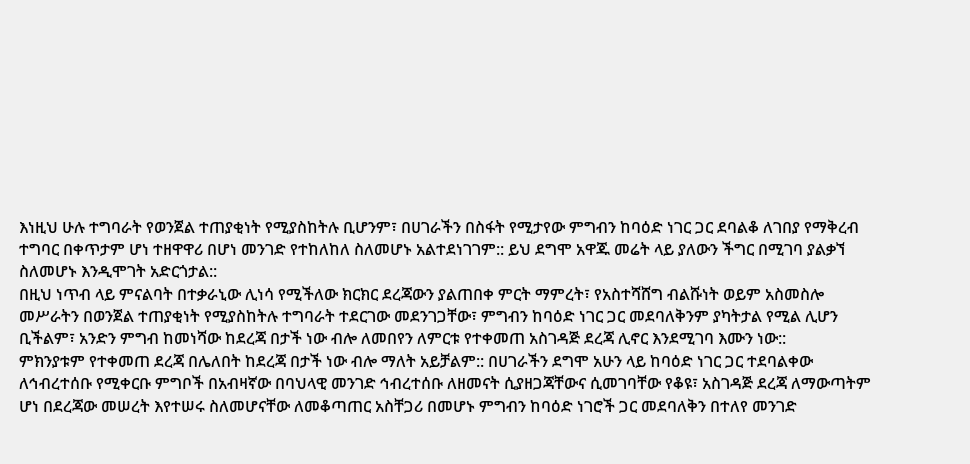እነዚህ ሁሉ ተግባራት የወንጀል ተጠያቂነት የሚያስከትሉ ቢሆንም፣ በሀገራችን በስፋት የሚታየው ምግብን ከባዕድ ነገር ጋር ደባልቆ ለገበያ የማቅረብ ተግባር በቀጥታም ሆነ ተዘዋዋሪ በሆነ መንገድ የተከለከለ ስለመሆኑ አልተደነገገም:: ይህ ደግሞ አዋጁ መሬት ላይ ያለውን ችግር በሚገባ ያልቃኘ ስለመሆኑ እንዲሞገት አድርጎታል::
በዚህ ነጥብ ላይ ምናልባት በተቃራኒው ሊነሳ የሚችለው ክርክር ደረጃውን ያልጠበቀ ምርት ማምረት፣ የአስተሻሸግ ብልሹነት ወይም አስመስሎ መሥራትን በወንጀል ተጠያቂነት የሚያስከትሉ ተግባራት ተደርገው መደንገጋቸው፣ ምግብን ከባዕድ ነገር ጋር መደባለቅንም ያካትታል የሚል ሊሆን ቢችልም፣ አንድን ምግብ ከመነሻው ከደረጃ በታች ነው ብሎ ለመበየን ለምርቱ የተቀመጠ አስገዳጅ ደረጃ ሊኖር እንደሚገባ እሙን ነው::
ምክንያቱም የተቀመጠ ደረጃ በሌለበት ከደረጃ በታች ነው ብሎ ማለት አይቻልም:: በሀገራችን ደግሞ አሁን ላይ ከባዕድ ነገር ጋር ተደባልቀው ለኅብረተሰቡ የሚቀርቡ ምግቦች በአብዛኛው በባህላዊ መንገድ ኅብረተሰቡ ለዘመናት ሲያዘጋጃቸውና ሲመገባቸው የቆዩ፣ አስገዳጅ ደረጃ ለማውጣትም ሆነ በደረጃው መሠረት እየተሠሩ ስለመሆናቸው ለመቆጣጠር አስቸጋሪ በመሆኑ ምግብን ከባዕድ ነገሮች ጋር መደባለቅን በተለየ መንገድ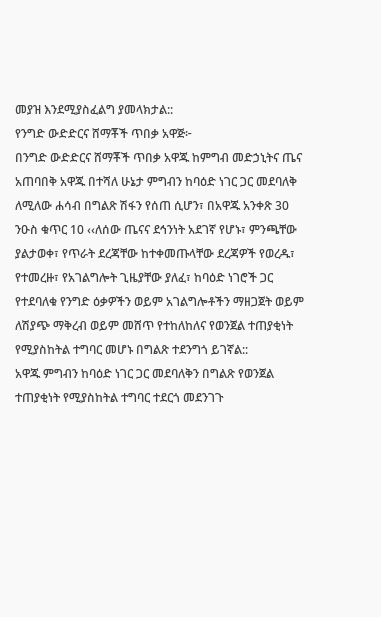መያዝ እንደሚያስፈልግ ያመላክታል::
የንግድ ውድድርና ሸማቾች ጥበቃ አዋጅ፦
በንግድ ውድድርና ሸማቾች ጥበቃ አዋጁ ከምግብ መድኃኒትና ጤና አጠባበቅ አዋጁ በተሻለ ሁኔታ ምግብን ከባዕድ ነገር ጋር መደባለቅ ለሚለው ሐሳብ በግልጽ ሽፋን የሰጠ ሲሆን፣ በአዋጁ አንቀጽ 30 ንዑስ ቁጥር 10 ‹‹ለሰው ጤናና ደኅንነት አደገኛ የሆኑ፣ ምንጫቸው ያልታወቀ፣ የጥራት ደረጃቸው ከተቀመጡላቸው ደረጃዎች የወረዱ፣ የተመረዙ፣ የአገልግሎት ጊዜያቸው ያለፈ፣ ከባዕድ ነገሮች ጋር የተደባለቁ የንግድ ዕቃዎችን ወይም አገልግሎቶችን ማዘጋጀት ወይም ለሽያጭ ማቅረብ ወይም መሸጥ የተከለከለና የወንጀል ተጠያቂነት የሚያስከትል ተግባር መሆኑ በግልጽ ተደንግጎ ይገኛል::
አዋጁ ምግብን ከባዕድ ነገር ጋር መደባለቅን በግልጽ የወንጀል ተጠያቂነት የሚያስከትል ተግባር ተደርጎ መደንገጉ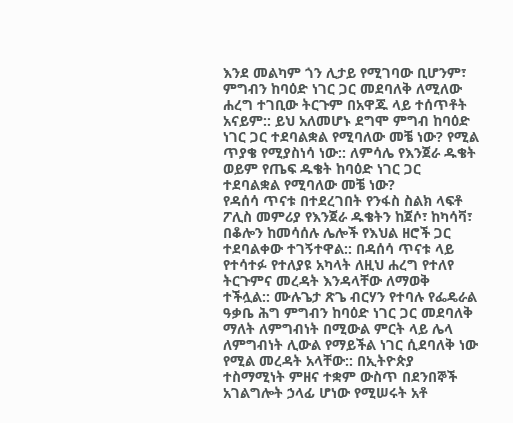እንደ መልካም ጎን ሊታይ የሚገባው ቢሆንም፣ ምግብን ከባዕድ ነገር ጋር መደባለቅ ለሚለው ሐረግ ተገቢው ትርጉም በአዋጁ ላይ ተሰጥቶት አናይም:: ይህ አለመሆኑ ደግሞ ምግብ ከባዕድ ነገር ጋር ተደባልቋል የሚባለው መቼ ነው? የሚል ጥያቄ የሚያስነሳ ነው:: ለምሳሌ የእንጀራ ዱቄት ወይም የጤፍ ዱቄት ከባዕድ ነገር ጋር ተደባልቋል የሚባለው መቼ ነው?
የዳሰሳ ጥናቱ በተደረገበት የንፋስ ስልክ ላፍቶ ፖሊስ መምሪያ የእንጀራ ዱቄትን ከጀሶ፣ ከካሳቫ፣ በቆሎን ከመሳሰሉ ሌሎች የእህል ዘሮች ጋር ተደባልቀው ተገኝተዋል:: በዳሰሳ ጥናቱ ላይ የተሳተፉ የተለያዩ አካላት ለዚህ ሐረግ የተለየ ትርጉምና መረዳት እንዳላቸው ለማወቅ ተችሏል:: ሙሉጌታ ጽጌ ብርሃን የተባሉ የፌዴራል ዓቃቤ ሕግ ምግብን ከባዕድ ነገር ጋር መደባለቅ ማለት ለምግብነት በሚውል ምርት ላይ ሌላ ለምግብነት ሊውል የማይችል ነገር ሲደባለቅ ነው የሚል መረዳት አላቸው:: በኢትዮጵያ ተስማሚነት ምዘና ተቋም ውስጥ በደንበኞች አገልግሎት ኃላፊ ሆነው የሚሠሩት አቶ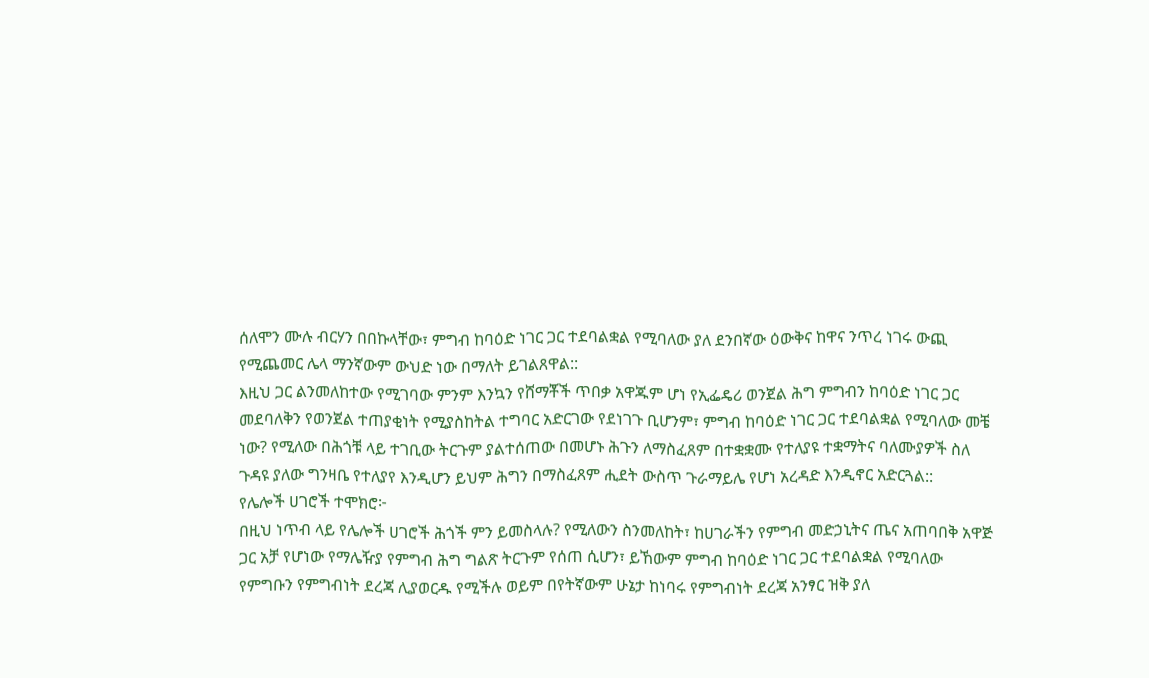ሰለሞን ሙሉ ብርሃን በበኩላቸው፣ ምግብ ከባዕድ ነገር ጋር ተደባልቋል የሚባለው ያለ ደንበኛው ዕውቅና ከዋና ንጥረ ነገሩ ውጪ የሚጨመር ሌላ ማንኛውም ውህድ ነው በማለት ይገልጸዋል::
እዚህ ጋር ልንመለከተው የሚገባው ምንም እንኳን የሸማቾች ጥበቃ አዋጁም ሆነ የኢፌዴሪ ወንጀል ሕግ ምግብን ከባዕድ ነገር ጋር መደባለቅን የወንጀል ተጠያቂነት የሚያስከትል ተግባር አድርገው የደነገጉ ቢሆንም፣ ምግብ ከባዕድ ነገር ጋር ተደባልቋል የሚባለው መቼ ነው? የሚለው በሕጎቹ ላይ ተገቢው ትርጉም ያልተሰጠው በመሆኑ ሕጉን ለማስፈጸም በተቋቋሙ የተለያዩ ተቋማትና ባለሙያዎች ስለ ጉዳዩ ያለው ግንዛቤ የተለያየ እንዲሆን ይህም ሕግን በማስፈጸም ሒደት ውስጥ ጉራማይሌ የሆነ አረዳድ እንዲኖር አድርጓል::
የሌሎች ሀገሮች ተሞክሮ፦
በዚህ ነጥብ ላይ የሌሎች ሀገሮች ሕጎች ምን ይመስላሉ? የሚለውን ስንመለከት፣ ከሀገራችን የምግብ መድኃኒትና ጤና አጠባበቅ አዋጅ ጋር አቻ የሆነው የማሌዥያ የምግብ ሕግ ግልጽ ትርጉም የሰጠ ሲሆን፣ ይኸውም ምግብ ከባዕድ ነገር ጋር ተደባልቋል የሚባለው የምግቡን የምግብነት ደረጃ ሊያወርዱ የሚችሉ ወይም በየትኛውም ሁኔታ ከነባሩ የምግብነት ደረጃ አንፃር ዝቅ ያለ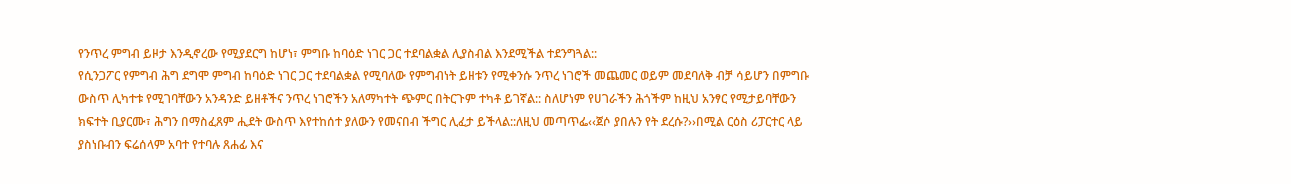የንጥረ ምግብ ይዞታ እንዲኖረው የሚያደርግ ከሆነ፣ ምግቡ ከባዕድ ነገር ጋር ተደባልቋል ሊያስብል እንደሚችል ተደንግጓል::
የሲንጋፖር የምግብ ሕግ ደግሞ ምግብ ከባዕድ ነገር ጋር ተደባልቋል የሚባለው የምግብነት ይዘቱን የሚቀንሱ ንጥረ ነገሮች መጨመር ወይም መደባለቅ ብቻ ሳይሆን በምግቡ ውስጥ ሊካተቱ የሚገባቸውን አንዳንድ ይዘቶችና ንጥረ ነገሮችን አለማካተት ጭምር በትርጉም ተካቶ ይገኛል:: ስለሆነም የሀገራችን ሕጎችም ከዚህ አንፃር የሚታይባቸውን ክፍተት ቢያርሙ፣ ሕግን በማስፈጸም ሒደት ውስጥ እየተከሰተ ያለውን የመናበብ ችግር ሊፈታ ይችላል::ለዚህ መጣጥፌ‹‹ጀሶ ያበሉን የት ደረሱ?››በሚል ርዕስ ሪፓርተር ላይ ያስነቡብን ፍሬሰላም አባተ የተባሉ ጸሐፊ እና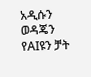አዲሱን ወዳጄን የAIዩን ቻት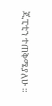ጂፒቲን ተጠቅሜያለሁ ።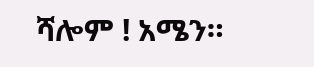ሻሎም ! አሜን።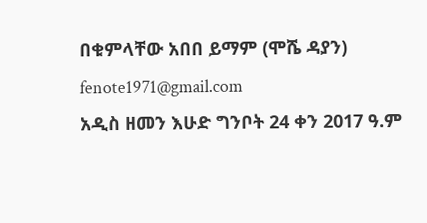በቁምላቸው አበበ ይማም (ሞሼ ዳያን) fenote1971@gmail.com
አዲስ ዘመን እሁድ ግንቦት 24 ቀን 2017 ዓ.ም